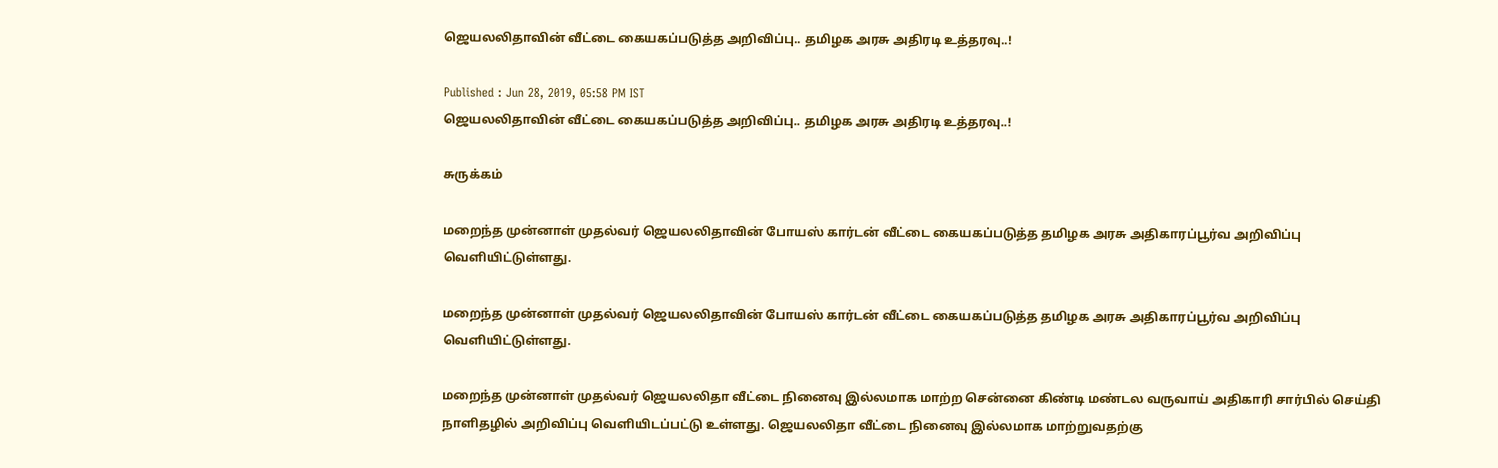ஜெயலலிதாவின் வீட்டை கையகப்படுத்த அறிவிப்பு.. தமிழக அரசு அதிரடி உத்தரவு..!

Published : Jun 28, 2019, 05:58 PM IST
ஜெயலலிதாவின் வீட்டை கையகப்படுத்த அறிவிப்பு.. தமிழக அரசு அதிரடி உத்தரவு..!

சுருக்கம்

மறைந்த முன்னாள் முதல்வர் ஜெயலலிதாவின் போயஸ் கார்டன் வீட்டை கையகப்படுத்த தமிழக அரசு அதிகாரப்பூர்வ அறிவிப்பு வெளியிட்டுள்ளது.

மறைந்த முன்னாள் முதல்வர் ஜெயலலிதாவின் போயஸ் கார்டன் வீட்டை கையகப்படுத்த தமிழக அரசு அதிகாரப்பூர்வ அறிவிப்பு வெளியிட்டுள்ளது.

மறைந்த முன்னாள் முதல்வர் ஜெயலலிதா வீட்டை நினைவு இல்லமாக மாற்ற சென்னை கிண்டி மண்டல வருவாய் அதிகாரி சார்பில் செய்தி நாளிதழில் அறிவிப்பு வெளியிடப்பட்டு உள்ளது. ஜெயலலிதா வீட்டை நினைவு இல்லமாக மாற்றுவதற்கு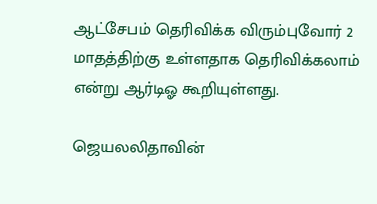ஆட்சேபம் தெரிவிக்க விரும்புவோர் 2 மாதத்திற்கு உள்ளதாக தெரிவிக்கலாம் என்று ஆர்டிஓ கூறியுள்ளது.

ஜெயலலிதாவின்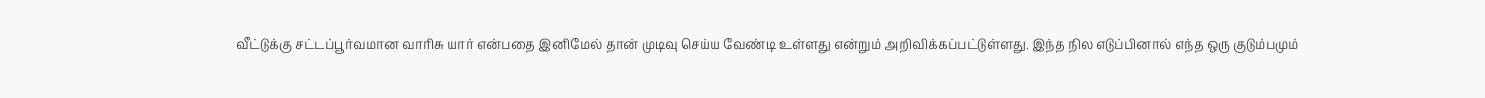வீட்டுக்கு சட்டப்பூர்வமான வாரிசு யார் என்பதை இனிமேல் தான் முடிவு செய்ய வேண்டி உள்ளது என்றும் அறிவிக்கப்பட்டுள்ளது. இந்த நில எடுப்பினால் எந்த ஒரு குடும்பமும்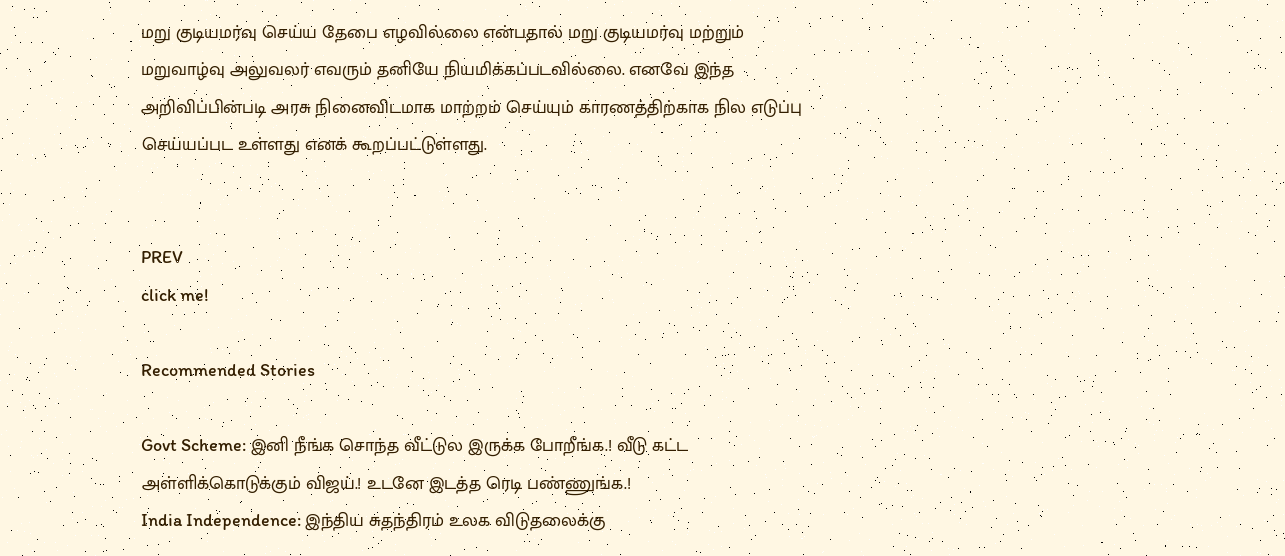மறு குடியமர்வு செய்ய தேபை எழவில்லை என்பதால் மறு குடியமர்வு மற்றும் மறுவாழ்வு அலுவலர் எவரும் தனியே நியமிக்கப்படவில்லை. எனவே இந்த அறிவிப்பின்படி அரசு நினைவிடமாக மாற்றம் செய்யும் காரணத்திற்காக நில எடுப்பு செய்யப்பட உள்ளது எனக் கூறப்பட்டுள்ளது.


PREV
click me!

Recommended Stories

Govt Scheme: இனி நீங்க சொந்த வீட்டுல இருக்க போறீங்க.! வீடு கட்ட அள்ளிக்கொடுக்கும் விஜய்.! உடனே இடத்த ரெடி பண்ணுங்க.!
India Independence: இந்திய சுதந்திரம் உலக விடுதலைக்கு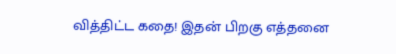வித்திட்ட கதை! இதன் பிறகு எத்தனை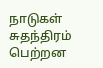நாடுகள் சுதந்திரம் பெற்றன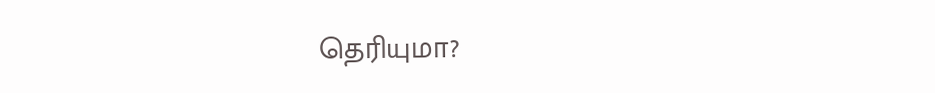தெரியுமா?